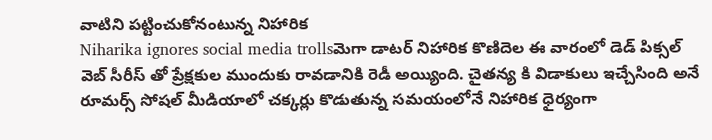వాటిని పట్టించుకోనంటున్న నిహారిక
Niharika ignores social media trollsమెగా డాటర్ నిహారిక కొణిదెల ఈ వారంలో డెడ్ పిక్సల్ వెబ్ సీరీస్ తో ప్రేక్షకుల ముందుకు రావడానికి రెడీ అయ్యింది. చైతన్య కి విడాకులు ఇచ్చేసింది అనే రూమర్స్ సోషల్ మీడియాలో చక్కర్లు కొడుతున్న సమయంలోనే నిహారిక ధైర్యంగా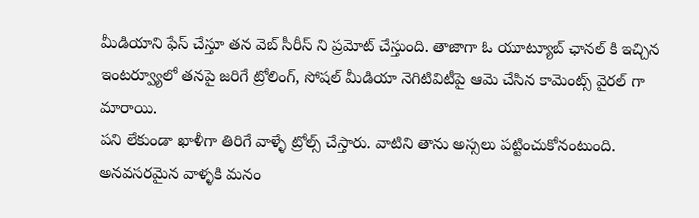మీడియాని ఫేస్ చేస్తూ తన వెబ్ సీరీస్ ని ప్రమోట్ చేస్తుంది. తాజాగా ఓ యూట్యూబ్ ఛానల్ కి ఇచ్చిన ఇంటర్వ్యూలో తనపై జరిగే ట్రోలింగ్, సోషల్ మీడియా నెగిటివిటీపై ఆమె చేసిన కామెంట్స్ వైరల్ గా మారాయి.
పని లేకుండా ఖాళీగా తిరిగే వాళ్ళే ట్రోల్స్ చేస్తారు. వాటిని తాను అస్సలు పట్టించుకోనంటుంది. అనవసరమైన వాళ్ళకి మనం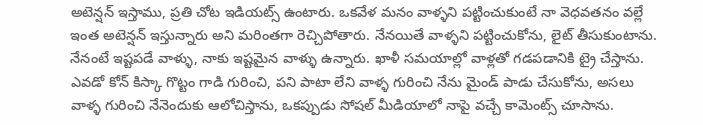అటెన్షన్ ఇస్తాము, ప్రతి చోట ఇడియట్స్ ఉంటారు. ఒకవేళ మనం వాళ్ళని పట్టించుకుంటే నా వెధవతనం వల్లే ఇంత అటెన్షన్ ఇస్తున్నారు అని మరింతగా రెచ్చిపోతారు. నేనయితే వాళ్ళని పట్టించుకోను, లైట్ తీసుకుంటాను. నేనంటే ఇష్టపడే వాళ్ళు, నాకు ఇష్టమైన వాళ్ళు ఉన్నారు. ఖాళీ సమయాల్లో వాళ్లతో గడపడానికి ట్రై చేస్తాను.
ఎవడో కోన్ కిస్కా గొట్టం గాడి గురించి, పని పాటా లేని వాళ్ళ గురించి నేను మైండ్ పాడు చేసుకోను, అసలు వాళ్ళ గురించి నేనెందుకు ఆలోచిస్తాను, ఒకప్పుడు సోషల్ మీడియాలో నాపై వచ్చే కామెంట్స్ చూసాను.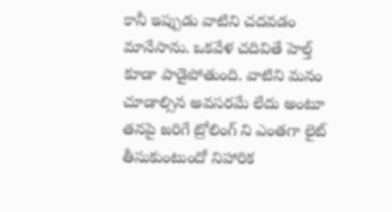కానీ ఇప్పుడు వాటిని చదవడం మానేసాను. ఒకవేళ చదివితే హెల్త్ కూడా పాడైపోతుంది. వాటిని మనం చూడాల్సిన అవసరమే లేదు అంటూ తనపై జరిగే ట్రోలింగ్ ని ఎంతగా లైట్ తీసుకుంటుందో నిహారిక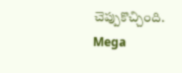చెప్పుకొచ్చింది.
Mega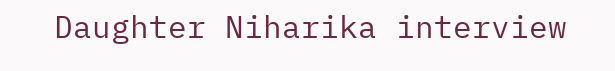Daughter Niharika interview